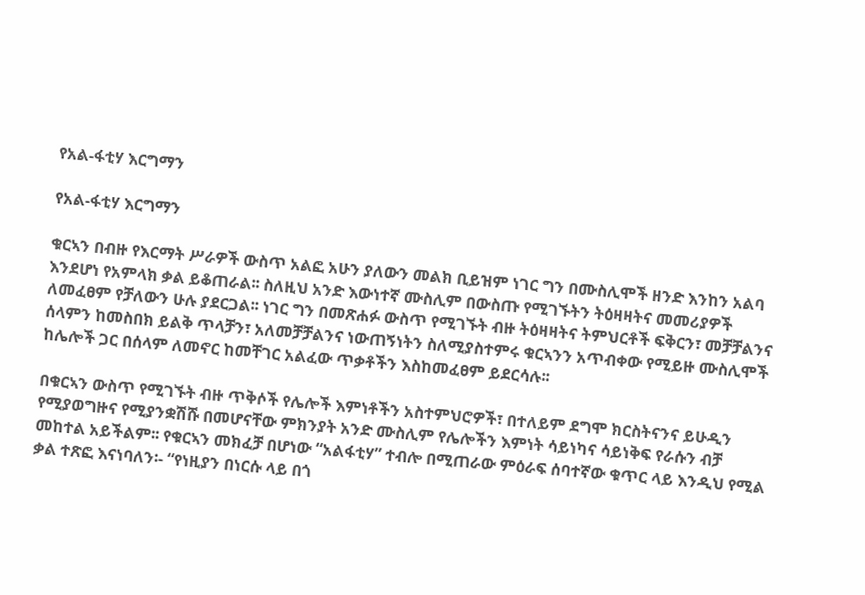የአል-ፋቲሃ እርግማን

የአል-ፋቲሃ እርግማን

ቁርኣን በብዙ የእርማት ሥራዎች ውስጥ አልፎ አሁን ያለውን መልክ ቢይዝም ነገር ግን በሙስሊሞች ዘንድ እንከን አልባ እንደሆነ የአምላክ ቃል ይቆጠራል፡፡ ስለዚህ አንድ እውነተኛ ሙስሊም በውስጡ የሚገኙትን ትዕዛዛትና መመሪያዎች ለመፈፀም የቻለውን ሁሉ ያደርጋል፡፡ ነገር ግን በመጽሐፉ ውስጥ የሚገኙት ብዙ ትዕዛዛትና ትምህርቶች ፍቅርን፣ መቻቻልንና ሰላምን ከመስበክ ይልቅ ጥላቻን፣ አለመቻቻልንና ነውጠኝነትን ስለሚያስተምሩ ቁርኣንን አጥብቀው የሚይዙ ሙስሊሞች ከሌሎች ጋር በሰላም ለመኖር ከመቸገር አልፈው ጥቃቶችን እስከመፈፀም ይደርሳሉ፡፡

በቁርኣን ውስጥ የሚገኙት ብዙ ጥቅሶች የሌሎች እምነቶችን አስተምህሮዎች፣ በተለይም ደግሞ ክርስትናንና ይሁዲን የሚያወግዙና የሚያንቋሽሹ በመሆናቸው ምክንያት አንድ ሙስሊም የሌሎችን እምነት ሳይነካና ሳይነቅፍ የራሱን ብቻ መከተል አይችልም፡፡ የቁርኣን መክፈቻ በሆነው “አልፋቲሃ” ተብሎ በሚጠራው ምዕራፍ ሰባተኛው ቁጥር ላይ እንዲህ የሚል ቃል ተጽፎ እናነባለን፡- “የነዚያን በነርሱ ላይ በጎ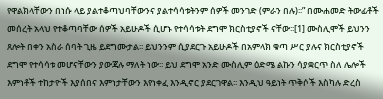የዋልክላቸውን በነሱ ላይ ያልተቆጣህባቸውንና ያልተሳሳቱትንም ሰዎች መንገድ (ምራን በሉ)፡፡” በሙሐመድ ትውፊቶች  መሰረት አላህ የተቆጣባቸው ሰዎች አይሁዶች ሲሆኑ የተሳሳቱት ደግሞ ክርስቲያኖች ናቸው፡፡[1] ሙስሊሞች ይህንን ጸሎት በቀን አስራ ሰባት ጊዜ ይደግሙታል፡፡ ይህንንም ሲያደርጉ አይሁዶች በአምላክ ቁጣ ሥር ያሉና ክርስቲያኖች ደግሞ የተሳሳቱ መሆናቸውን ያውጃሉ ማለት ነው፡፡ ይህ ደግሞ አንድ ሙስሊም ዕድሜ ልኩን ሳያቋርጥ ስለ ሌሎች እምነቶች ተከታዮች እያሰበና እምነታቸውን እየነቀፈ እንዲኖር ያደርገዋል፡፡ እንዲህ ዓይነት ጥቅሶች እስካሉ ድረስ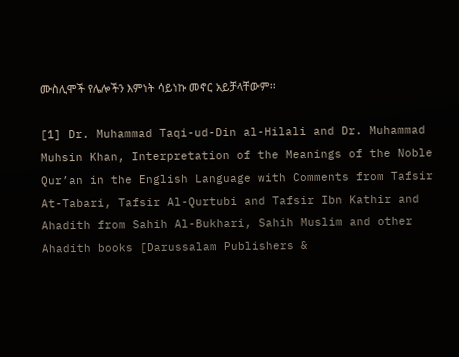ሙስሊሞች የሌሎችን እምነት ሳይነኩ መኖር አይቻላቸውም፡፡

[1] Dr. Muhammad Taqi-ud-Din al-Hilali and Dr. Muhammad Muhsin Khan, Interpretation of the Meanings of the Noble Qur’an in the English Language with Comments from Tafsir At-Tabari, Tafsir Al-Qurtubi and Tafsir Ibn Kathir and Ahadith from Sahih Al-Bukhari, Sahih Muslim and other Ahadith books [Darussalam Publishers &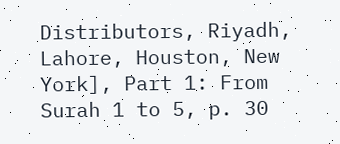Distributors, Riyadh, Lahore, Houston, New York], Part 1: From Surah 1 to 5, p. 30